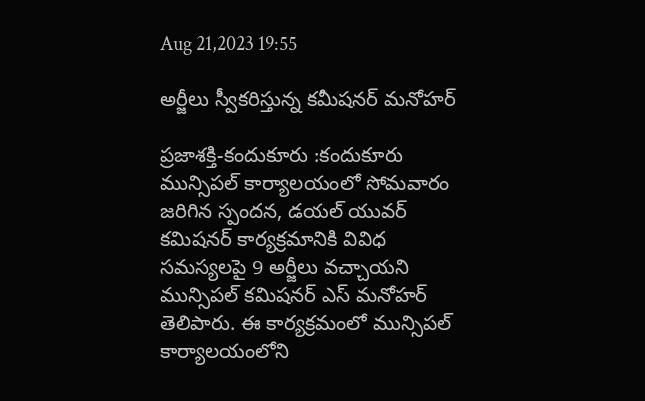Aug 21,2023 19:55

అర్జీలు స్వీకరిస్తున్న కమీషనర్‌ మనోహర్‌

ప్రజాశక్తి-కందుకూరు :కందుకూరు మున్సిపల్‌ కార్యాలయంలో సోమవారం జరిగిన స్పందన, డయల్‌ యువర్‌ కమిషనర్‌ కార్యక్రమానికి వివిధ సమస్యలపై 9 అర్జీలు వచ్చాయని మున్సిపల్‌ కమిషనర్‌ ఎస్‌ మనోహర్‌ తెలిపారు. ఈ కార్యక్రమంలో మున్సిపల్‌ కార్యాలయంలోని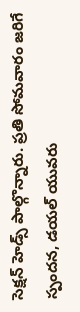సెక్షన్‌ హెడ్స్‌ పాల్గొన్నారు. ప్రతి సోమవారం జరిగే స్పందన, డయల్‌ యువరు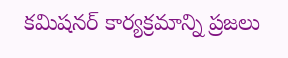కమిషనర్‌ కార్యక్రమాన్ని ప్రజలు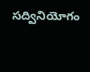సద్వినియోగం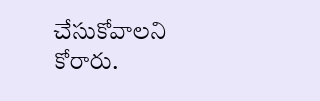చేసుకోవాలని కోరారు.